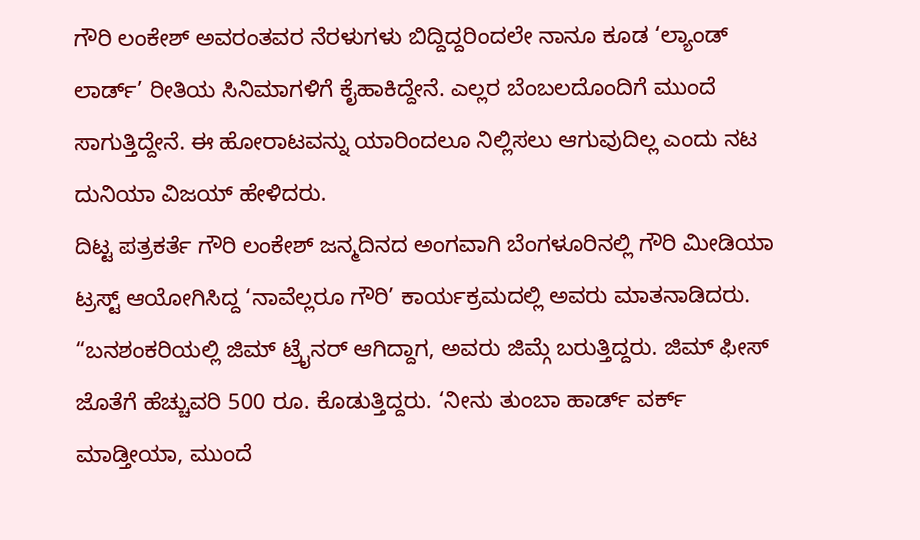ಗೌರಿ ಲಂಕೇಶ್ ಅವರಂತವರ ನೆರಳುಗಳು ಬಿದ್ದಿದ್ದರಿಂದಲೇ ನಾನೂ ಕೂಡ ‘ಲ್ಯಾಂಡ್ ಲಾರ್ಡ್’ ರೀತಿಯ ಸಿನಿಮಾಗಳಿಗೆ ಕೈಹಾಕಿದ್ದೇನೆ. ಎಲ್ಲರ ಬೆಂಬಲದೊಂದಿಗೆ ಮುಂದೆ ಸಾಗುತ್ತಿದ್ದೇನೆ. ಈ ಹೋರಾಟವನ್ನು ಯಾರಿಂದಲೂ ನಿಲ್ಲಿಸಲು ಆಗುವುದಿಲ್ಲ ಎಂದು ನಟ ದುನಿಯಾ ವಿಜಯ್ ಹೇಳಿದರು.
ದಿಟ್ಟ ಪತ್ರಕರ್ತೆ ಗೌರಿ ಲಂಕೇಶ್ ಜನ್ಮದಿನದ ಅಂಗವಾಗಿ ಬೆಂಗಳೂರಿನಲ್ಲಿ ಗೌರಿ ಮೀಡಿಯಾ ಟ್ರಸ್ಟ್ ಆಯೋಗಿಸಿದ್ದ ‘ನಾವೆಲ್ಲರೂ ಗೌರಿ’ ಕಾರ್ಯಕ್ರಮದಲ್ಲಿ ಅವರು ಮಾತನಾಡಿದರು. “ಬನಶಂಕರಿಯಲ್ಲಿ ಜಿಮ್ ಟ್ರೈನರ್ ಆಗಿದ್ದಾಗ, ಅವರು ಜಿಮ್ಗೆ ಬರುತ್ತಿದ್ದರು. ಜಿಮ್ ಫೀಸ್ ಜೊತೆಗೆ ಹೆಚ್ಚುವರಿ 500 ರೂ. ಕೊಡುತ್ತಿದ್ದರು. ‘ನೀನು ತುಂಬಾ ಹಾರ್ಡ್ ವರ್ಕ್ ಮಾಡ್ತೀಯಾ, ಮುಂದೆ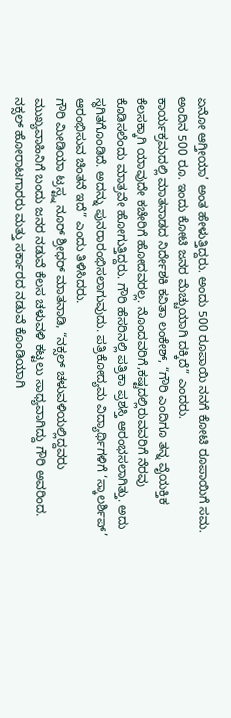ಏನೋ ಆಗ್ತೀಯಾ’ ಅಂತ ಹೇಳುತ್ತಿದ್ದರು. ಅಂದು 500 ರೂಪಾಯಿ ನನಗೆ ಕೋಟಿ ರೂಪಾಯಿಗೆ ಸಮ. ಅಂದಿನ 500 ರೂ. ಇಂದು ಕೋಟಿ ಜನರ ಮೆಚ್ಚುಯಾಗಿ ದಕ್ಕಿದೆ” ಎಂದರು.
ಕಾರ್ಯಕ್ರಮದಲ್ಲಿ ಮಾತನಾಡದ ನಿರ್ದೇಶಕಿ ಕವಿತಾ ಲಂಕೇಶ್, “ಗೌರಿ ಎಂದಿಗೂ ತನ್ನ ವೈಯಕ್ತಿಕ ಕೆಲಸಕ್ಕಾಗಿ ಯಾವುದೇ ಕಚೇರಿಗೆ ಹೋದವರಲ್ಲ. ನೊಂದವರಿಗೆ,ಕಷ್ಟದಲ್ಲಿರುವವರಿಗೆ ನೆರವು ಕೊಡಿಸಲೆಂದು ಮಾತ್ರವೇ ಹೋಗುತ್ತಿದ್ದರು. ಗೌರಿ ಹೆಸರಿನಲ್ಲಿ ಪತ್ರಿಕಾ ಪ್ರಶಸ್ತಿ ಆರಂಭಸಲಾಗಿತ್ತು. ಅದು ಸ್ಥಗಿತಗೊಂಡಿದೆ. ಅದನ್ನು ಪುನರಾರಂಭಿಸಲಾಗುವುದು. ಪತ್ರಿಕೋದ್ಯಮ ವಿದ್ಯಾರ್ಥಿಗಳಿಗೆ ‘ಸ್ಕಾಲರ್ಶಿಪ್’ ಆರಂಭಿಸುವ ಚಿಂತನೆ ಇದೆ” ಎಂದು ತಿಳಿಸಿದರು.
ಗೌರಿ ಮೀಡಿಯಾ ಟ್ರಸ್ಟ್ನ ನೂರ್ ಶ್ರೀಧರ್ ಮಾತನಾಡಿ, “ನಕ್ಸಲ್ ಚಳುವಳಿಯಲ್ಲಿದ್ದವರು ಮುಖ್ಯವಾಹಿನಿಗೆ ಬಂದು ಜನರ ನಡುವೆ ಕೆಲಸ ಚಳುವಳಿ ಕಟ್ಟಲು ಸಾಧ್ಯವಾಗಿದ್ದು ಗೌರಿ ಅವರಿಂದ. ನಕ್ಸಲ್ ಹೋರಾಟಗಾರರು ಮತ್ತು ಸರ್ಕಾರದ ನಡುವೆ ಕೊಂಡಿಯಾಗಿ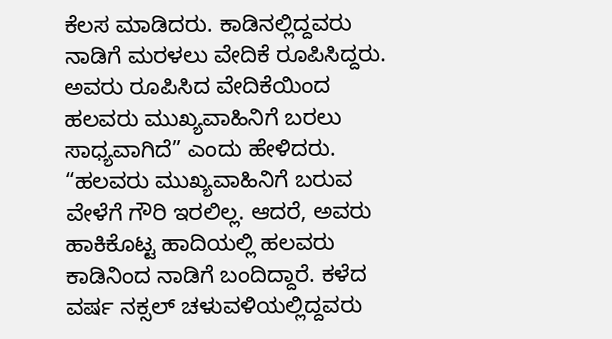ಕೆಲಸ ಮಾಡಿದರು. ಕಾಡಿನಲ್ಲಿದ್ದವರು ನಾಡಿಗೆ ಮರಳಲು ವೇದಿಕೆ ರೂಪಿಸಿದ್ದರು. ಅವರು ರೂಪಿಸಿದ ವೇದಿಕೆಯಿಂದ ಹಲವರು ಮುಖ್ಯವಾಹಿನಿಗೆ ಬರಲು ಸಾಧ್ಯವಾಗಿದೆ” ಎಂದು ಹೇಳಿದರು.
“ಹಲವರು ಮುಖ್ಯವಾಹಿನಿಗೆ ಬರುವ ವೇಳೆಗೆ ಗೌರಿ ಇರಲಿಲ್ಲ. ಆದರೆ, ಅವರು ಹಾಕಿಕೊಟ್ಟ ಹಾದಿಯಲ್ಲಿ ಹಲವರು ಕಾಡಿನಿಂದ ನಾಡಿಗೆ ಬಂದಿದ್ದಾರೆ. ಕಳೆದ ವರ್ಷ ನಕ್ಸಲ್ ಚಳುವಳಿಯಲ್ಲಿದ್ದವರು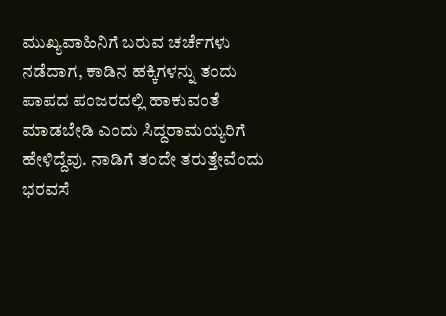ಮುಖ್ಯವಾಹಿನಿಗೆ ಬರುವ ಚರ್ಚೆಗಳು ನಡೆದಾಗ, ಕಾಡಿನ ಹಕ್ಕಿಗಳನ್ನು ತಂದು ಪಾಪದ ಪಂಜರದಲ್ಲಿ ಹಾಕುವಂತೆ ಮಾಡಬೇಡಿ ಎಂದು ಸಿದ್ದರಾಮಯ್ಯರಿಗೆ ಹೇಳಿದ್ದೆವು. ನಾಡಿಗೆ ತಂದೇ ತರುತ್ತೇವೆಂದು ಭರವಸೆ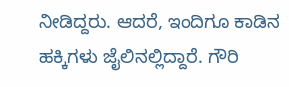ನೀಡಿದ್ದರು. ಆದರೆ, ಇಂದಿಗೂ ಕಾಡಿನ ಹಕ್ಕಿಗಳು ಜೈಲಿನಲ್ಲಿದ್ದಾರೆ. ಗೌರಿ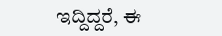ಇದ್ದಿದ್ದರೆ, ಈ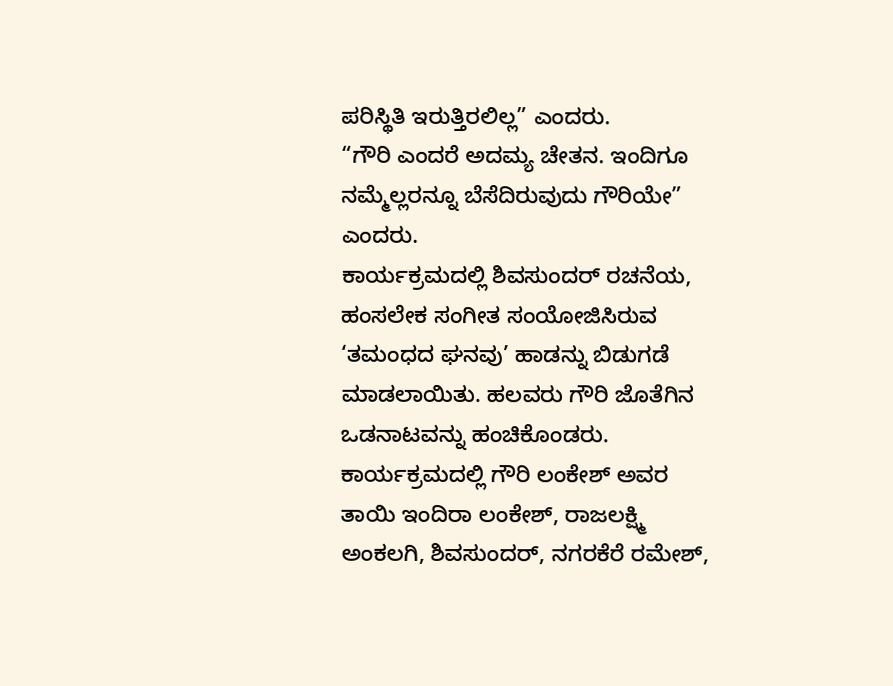ಪರಿಸ್ಥಿತಿ ಇರುತ್ತಿರಲಿಲ್ಲ” ಎಂದರು.
“ಗೌರಿ ಎಂದರೆ ಅದಮ್ಯ ಚೇತನ. ಇಂದಿಗೂ ನಮ್ಮೆಲ್ಲರನ್ನೂ ಬೆಸೆದಿರುವುದು ಗೌರಿಯೇ” ಎಂದರು.
ಕಾರ್ಯಕ್ರಮದಲ್ಲಿ ಶಿವಸುಂದರ್ ರಚನೆಯ, ಹಂಸಲೇಕ ಸಂಗೀತ ಸಂಯೋಜಿಸಿರುವ ‘ತಮಂಧದ ಘನವು’ ಹಾಡನ್ನು ಬಿಡುಗಡೆ ಮಾಡಲಾಯಿತು. ಹಲವರು ಗೌರಿ ಜೊತೆಗಿನ ಒಡನಾಟವನ್ನು ಹಂಚಿಕೊಂಡರು.
ಕಾರ್ಯಕ್ರಮದಲ್ಲಿ ಗೌರಿ ಲಂಕೇಶ್ ಅವರ ತಾಯಿ ಇಂದಿರಾ ಲಂಕೇಶ್, ರಾಜಲಕ್ಷ್ಮಿ ಅಂಕಲಗಿ, ಶಿವಸುಂದರ್, ನಗರಕೆರೆ ರಮೇಶ್,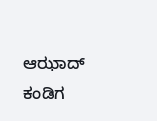ಆಝಾದ್ ಕಂಡಿಗ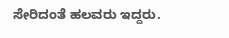ಸೇರಿದಂತೆ ಹಲವರು ಇದ್ದರು.